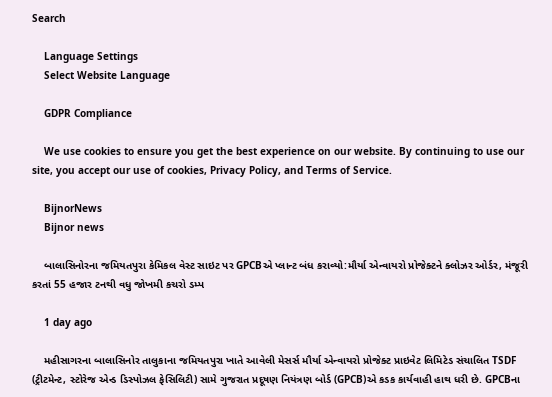Search

    Language Settings
    Select Website Language

    GDPR Compliance

    We use cookies to ensure you get the best experience on our website. By continuing to use our site, you accept our use of cookies, Privacy Policy, and Terms of Service.

    BijnorNews
    Bijnor news

    બાલાસિનોરના જમિયતપુરા કેમિકલ વેસ્ટ સાઇટ પર GPCBએ પ્લાન્ટ બંધ કરાવ્યો:મૌર્યા એન્વાયરો પ્રોજેક્ટને ક્લોઝર ઓર્ડર, મંજૂરી કરતાં 55 હજાર ટનથી વધુ જોખમી કચરો ડમ્પ

    1 day ago

    મહીસાગરના બાલાસિનોર તાલુકાના જમિયતપુરા ખાતે આવેલી મેસર્સ મૌર્યા એન્વાયરો પ્રોજેક્ટ પ્રાઇવેટ લિમિટેડ સંચાલિત TSDF (ટ્રીટમેન્ટ, સ્ટોરેજ એન્ડ ડિસ્પોઝલ ફેસિલિટી) સામે ગુજરાત પ્રદૂષણ નિયંત્રણ બોર્ડ (GPCB)એ કડક કાર્યવાહી હાથ ધરી છે. GPCBના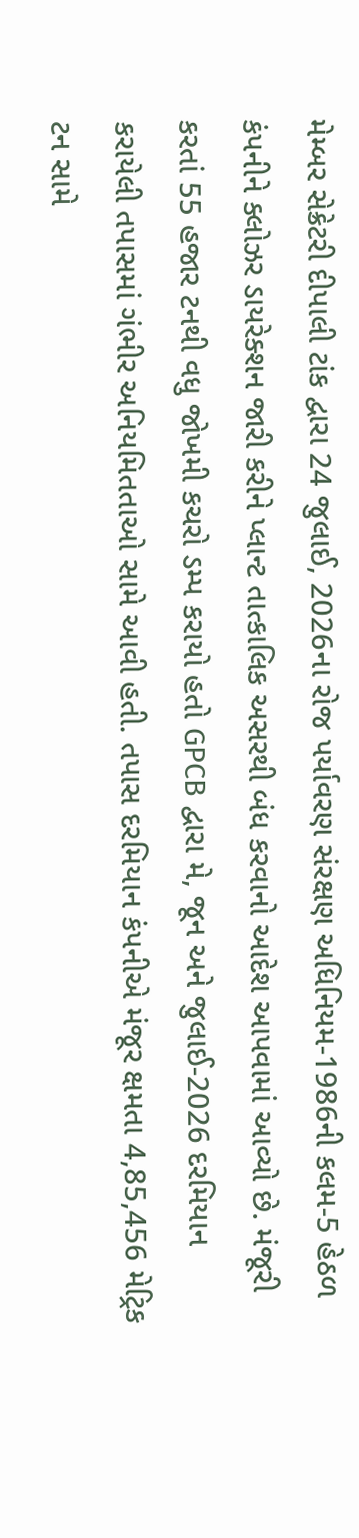મેમ્બર સેક્રેટરી દીપાલી ટાંક દ્વારા 24 જુલાઈ, 2026ના રોજ પર્યાવરણ સંરક્ષણ અધિનિયમ-1986ની કલમ-5 હેઠળ કંપનીને ક્લોઝર ડાયરેક્શન જારી કરીને પ્લાન્ટ તાત્કાલિક અસરથી બંધ કરવાનો આદેશ આપવામાં આવ્યો છે. મંજૂરી કરતાં 55 હજાર ટનથી વધુ જોખમી કચરો ડમ્પ કરાયો હતો GPCB દ્વારા મે, જૂન અને જુલાઈ-2026 દરમિયાન કરાયેલી તપાસમાં ગંભીર અનિયમિતતાઓ સામે આવી હતી. તપાસ દરમિયાન કંપનીએ મંજૂર ક્ષમતા 4,85,456 મેટ્રિક ટન સામે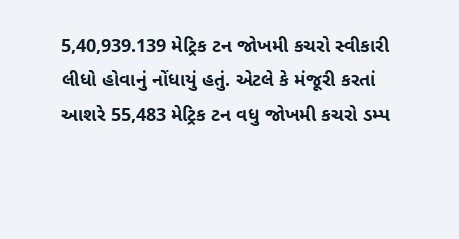5,40,939.139 મેટ્રિક ટન જોખમી કચરો સ્વીકારી લીધો હોવાનું નોંધાયું હતું. એટલે કે મંજૂરી કરતાં આશરે 55,483 મેટ્રિક ટન વધુ જોખમી કચરો ડમ્પ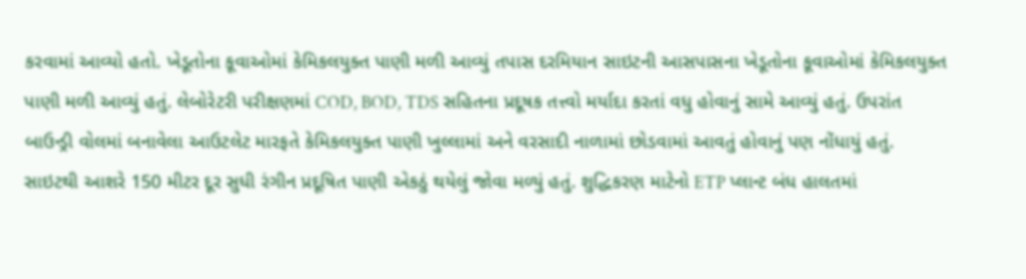કરવામાં આવ્યો હતો. ખેડૂતોના કૂવાઓમાં કેમિકલયુક્ત પાણી મળી આવ્યું તપાસ દરમિયાન સાઇટની આસપાસના ખેડૂતોના કૂવાઓમાં કેમિકલયુક્ત પાણી મળી આવ્યું હતું. લેબોરેટરી પરીક્ષણમાં COD, BOD, TDS સહિતના પ્રદૂષક તત્ત્વો મર્યાદા કરતાં વધુ હોવાનું સામે આવ્યું હતું. ઉપરાંત બાઉન્ડ્રી વોલમાં બનાવેલા આઉટલેટ મારફતે કેમિકલયુક્ત પાણી ખુલ્લામાં અને વરસાદી નાળામાં છોડવામાં આવતું હોવાનું પણ નોંધાયું હતું. સાઇટથી આશરે 150 મીટર દૂર સુધી રંગીન પ્રદૂષિત પાણી એકઠું થયેલું જોવા મળ્યું હતું. શુદ્ધિકરણ માટેનો ETP પ્લાન્ટ બંધ હાલતમાં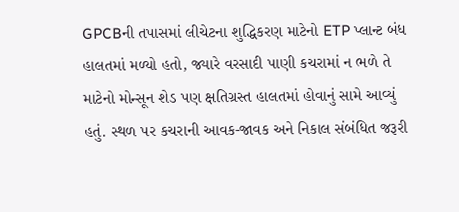GPCBની તપાસમાં લીચેટના શુદ્ધિકરણ માટેનો ETP પ્લાન્ટ બંધ હાલતમાં મળ્યો હતો, જ્યારે વરસાદી પાણી કચરામાં ન ભળે તે માટેનો મોન્સૂન શેડ પણ ક્ષતિગ્રસ્ત હાલતમાં હોવાનું સામે આવ્યું હતું. સ્થળ પર કચરાની આવક-જાવક અને નિકાલ સંબંધિત જરૂરી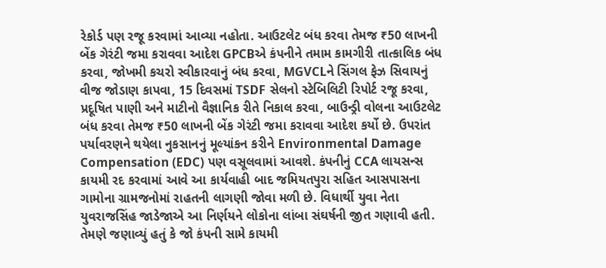રેકોર્ડ પણ રજૂ કરવામાં આવ્યા નહોતા. આઉટલેટ બંધ કરવા તેમજ ₹50 લાખની બેંક ગેરંટી જમા કરાવવા આદેશ GPCBએ કંપનીને તમામ કામગીરી તાત્કાલિક બંધ કરવા, જોખમી કચરો સ્વીકારવાનું બંધ કરવા, MGVCLને સિંગલ ફેઝ સિવાયનું વીજ જોડાણ કાપવા, 15 દિવસમાં TSDF સેલનો સ્ટેબિલિટી રિપોર્ટ રજૂ કરવા, પ્રદૂષિત પાણી અને માટીનો વૈજ્ઞાનિક રીતે નિકાલ કરવા, બાઉન્ડ્રી વોલના આઉટલેટ બંધ કરવા તેમજ ₹50 લાખની બેંક ગેરંટી જમા કરાવવા આદેશ કર્યો છે. ઉપરાંત પર્યાવરણને થયેલા નુકસાનનું મૂલ્યાંકન કરીને Environmental Damage Compensation (EDC) પણ વસૂલવામાં આવશે. કંપનીનું CCA લાયસન્સ કાયમી રદ કરવામાં આવે આ કાર્યવાહી બાદ જમિયતપુરા સહિત આસપાસના ગામોના ગ્રામજનોમાં રાહતની લાગણી જોવા મળી છે. વિધાર્થી યુવા નેતા યુવરાજસિંહ જાડેજાએ આ નિર્ણયને લોકોના લાંબા સંઘર્ષની જીત ગણાવી હતી. તેમણે જણાવ્યું હતું કે જો કંપની સામે કાયમી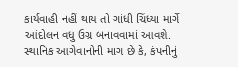કાર્યવાહી નહીં થાય તો ગાંધી ચિંધ્યા માર્ગે આંદોલન વધુ ઉગ્ર બનાવવામાં આવશે. સ્થાનિક આગેવાનોની માગ છે કે, કંપનીનું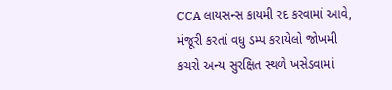CCA લાયસન્સ કાયમી રદ કરવામાં આવે, મંજૂરી કરતાં વધુ ડમ્પ કરાયેલો જોખમી કચરો અન્ય સુરક્ષિત સ્થળે ખસેડવામાં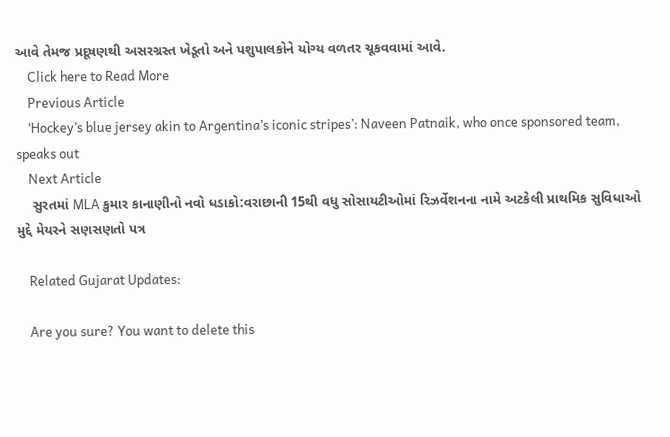આવે તેમજ પ્રદૂષણથી અસરગ્રસ્ત ખેડૂતો અને પશુપાલકોને યોગ્ય વળતર ચૂકવવામાં આવે.
    Click here to Read More
    Previous Article
    ‘Hockey’s blue jersey akin to Argentina’s iconic stripes’: Naveen Patnaik, who once sponsored team, speaks out
    Next Article
    સુરતમાં MLA કુમાર કાનાણીનો નવો ધડાકો:વરાછાની 15થી વધુ સોસાયટીઓમાં રિઝર્વેશનના નામે અટકેલી પ્રાથમિક સુવિધાઓ મુદ્દે મેયરને સણસણતો પત્ર

    Related Gujarat Updates:

    Are you sure? You want to delete this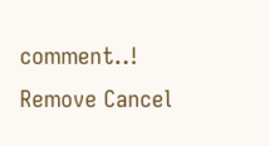comment..! Remove Cancel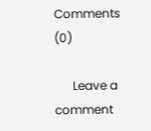Comments (0)

      Leave a comment